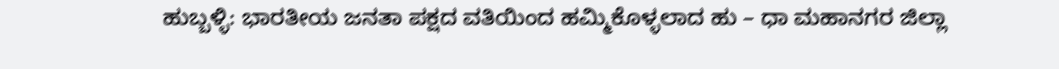ಹುಬ್ಬಳ್ಳಿ: ಭಾರತೀಯ ಜನತಾ ಪಕ್ಷದ ವತಿಯಿಂದ ಹಮ್ಮಿಕೊಳ್ಳಲಾದ ಹು – ಧಾ ಮಹಾನಗರ ಜಿಲ್ಲಾ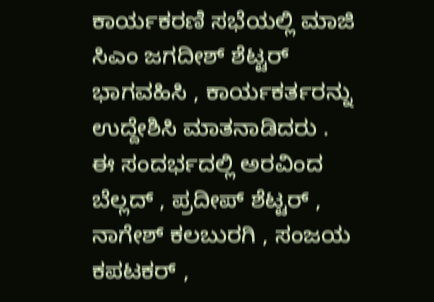ಕಾರ್ಯಕರಣಿ ಸಭೆಯಲ್ಲಿ ಮಾಜಿ ಸಿಎಂ ಜಗದೀಶ್ ಶೆಟ್ಟರ್ ಭಾಗವಹಿಸಿ , ಕಾರ್ಯಕರ್ತರನ್ನು ಉದ್ದೇಶಿಸಿ ಮಾತನಾಡಿದರು .
ಈ ಸಂದರ್ಭದಲ್ಲಿ ಅರವಿಂದ ಬೆಲ್ಲದ್ , ಪ್ರದೀಪ್ ಶೆಟ್ಟರ್ , ನಾಗೇಶ್ ಕಲಬುರಗಿ , ಸಂಜಯ ಕಪಟಕರ್ ,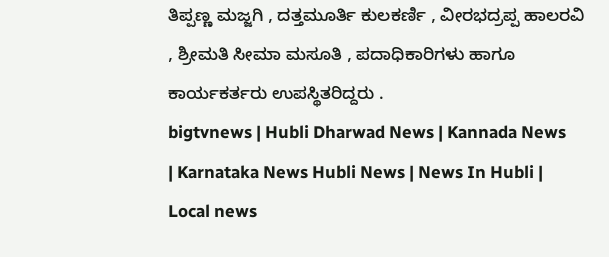ತಿಪ್ಪಣ್ಣ ಮಜ್ಜಗಿ , ದತ್ತಮೂರ್ತಿ ಕುಲಕರ್ಣಿ , ವೀರಭದ್ರಪ್ಪ ಹಾಲರವಿ , ಶ್ರೀಮತಿ ಸೀಮಾ ಮಸೂತಿ , ಪದಾಧಿಕಾರಿಗಳು ಹಾಗೂ ಕಾರ್ಯಕರ್ತರು ಉಪಸ್ಥಿತರಿದ್ದರು .
bigtvnews | Hubli Dharwad News | Kannada News | Karnataka News Hubli News | News In Hubli | Local news